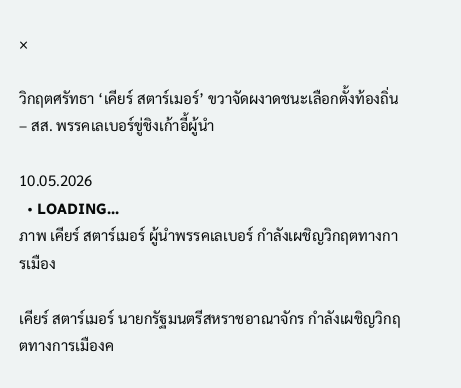×

วิกฤตศรัทธา ‘เคียร์ สตาร์เมอร์’ ขวาจัดผงาดชนะเลือกตั้งท้องถิ่น – สส. พรรคเลเบอร์ขู่ชิงเก้าอี้ผู้นำ

10.05.2026
  • LOADING...
ภาพ เคียร์ สตาร์เมอร์ ผู้นำพรรคเลเบอร์ กำลังเผชิญวิกฤตทางการเมือง

เคียร์ สตาร์เมอร์ นายกรัฐมนตรีสหราชอาณาจักร กำลังเผชิญวิกฤตทางการเมืองค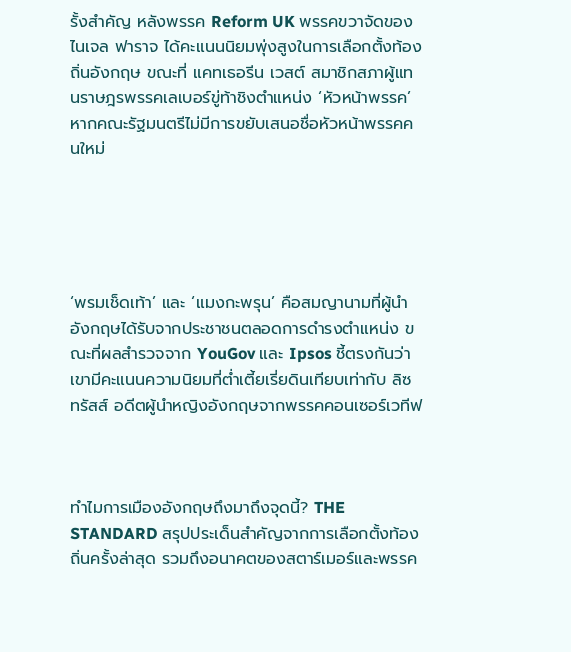รั้งสำคัญ หลังพรรค Reform UK พรรคขวาจัดของ ไนเจล ฟาราจ ได้คะแนนนิยมพุ่งสูงในการเลือกตั้งท้องถิ่นอังกฤษ ขณะที่ แคทเธอรีน เวสต์ สมาชิกสภาผู้แทนราษฎรพรรคเลเบอร์ขู่ท้าชิงตำแหน่ง ‘หัวหน้าพรรค’ หากคณะรัฐมนตรีไม่มีการขยับเสนอชื่อหัวหน้าพรรคคนใหม่





‘พรมเช็ดเท้า’ และ ‘แมงกะพรุน’ คือสมญานามที่ผู้นำอังกฤษได้รับจากประชาชนตลอดการดำรงตำแหน่ง ขณะที่ผลสำรวจจาก YouGov และ Ipsos ชี้ตรงกันว่า เขามีคะแนนความนิยมที่ต่ำเตี้ยเรี่ยดินเทียบเท่ากับ ลิซ ทรัสส์ อดีตผู้นำหญิงอังกฤษจากพรรคคอนเซอร์เวทีฟ



ทำไมการเมืองอังกฤษถึงมาถึงจุดนี้? THE STANDARD สรุปประเด็นสำคัญจากการเลือกตั้งท้องถิ่นครั้งล่าสุด รวมถึงอนาคตของสตาร์เมอร์และพรรค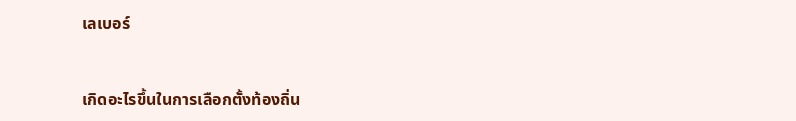เลเบอร์



เกิดอะไรขึ้นในการเลือกตั้งท้องถิ่น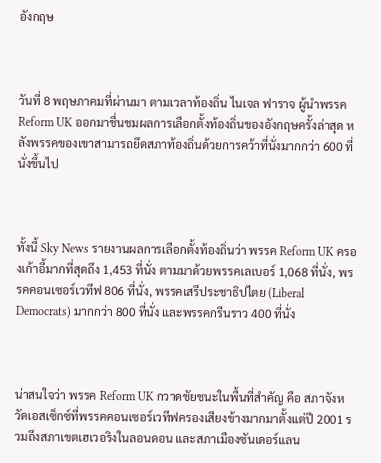อังกฤษ



วันที่ 8 พฤษภาคมที่ผ่านมา ตามเวลาท้องถิ่น ไนเจล ฟาราจ ผู้นำพรรค Reform UK ออกมาชื่นชมผลการเลือกตั้งท้องถิ่นของอังกฤษครั้งล่าสุด หลังพรรคของเขาสามารถยึดสภาท้องถิ่นด้วยการคว้าที่นั่งมากกว่า 600 ที่นั่งขึ้นไป



ทั้งนี้ Sky News รายงานผลการเลือกตั้งท้องถิ่นว่า พรรค Reform UK ครองเก้าอี้มากที่สุดถึง 1,453 ที่นั่ง ตามมาด้วยพรรคเลเบอร์ 1,068 ที่นั่ง, พรรคคอนเซอร์เวทีฟ 806 ที่นั่ง, พรรคเสรีประชาธิปไตย (Liberal Democrats) มากกว่า 800 ที่นั่ง และพรรคกรีนราว 400 ที่นั่ง



น่าสนใจว่า พรรค Reform UK กวาดชัยชนะในพื้นที่สำคัญ คือ สภาจังหวัดเอสเซ็กซ์ที่พรรคคอนเซอร์เวทีฟครองเสียงข้างมากมาตั้งแต่ปี 2001 รวมถึงสภาเขตเฮเวอริงในลอนดอน และสภาเมืองซันเดอร์แลน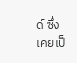ด์ ซึ่งเคยเป็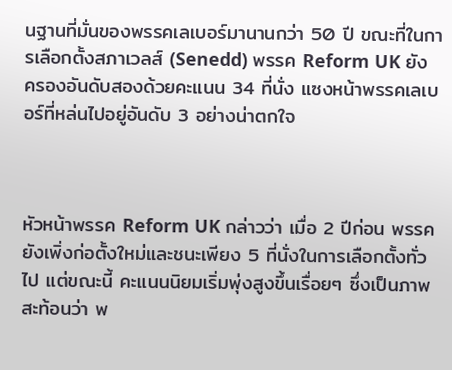นฐานที่มั่นของพรรคเลเบอร์มานานกว่า 50 ปี ขณะที่ในการเลือกตั้งสภาเวลส์ (Senedd) พรรค Reform UK ยังครองอันดับสองด้วยคะแนน 34 ที่นั่ง แซงหน้าพรรคเลเบอร์ที่หล่นไปอยู่อันดับ 3 อย่างน่าตกใจ



หัวหน้าพรรค Reform UK กล่าวว่า เมื่อ 2 ปีก่อน พรรคยังเพิ่งก่อตั้งใหม่และชนะเพียง 5 ที่นั่งในการเลือกตั้งทั่วไป แต่ขณะนี้ คะแนนนิยมเริ่มพุ่งสูงขึ้นเรื่อยๆ ซึ่งเป็นภาพสะท้อนว่า พ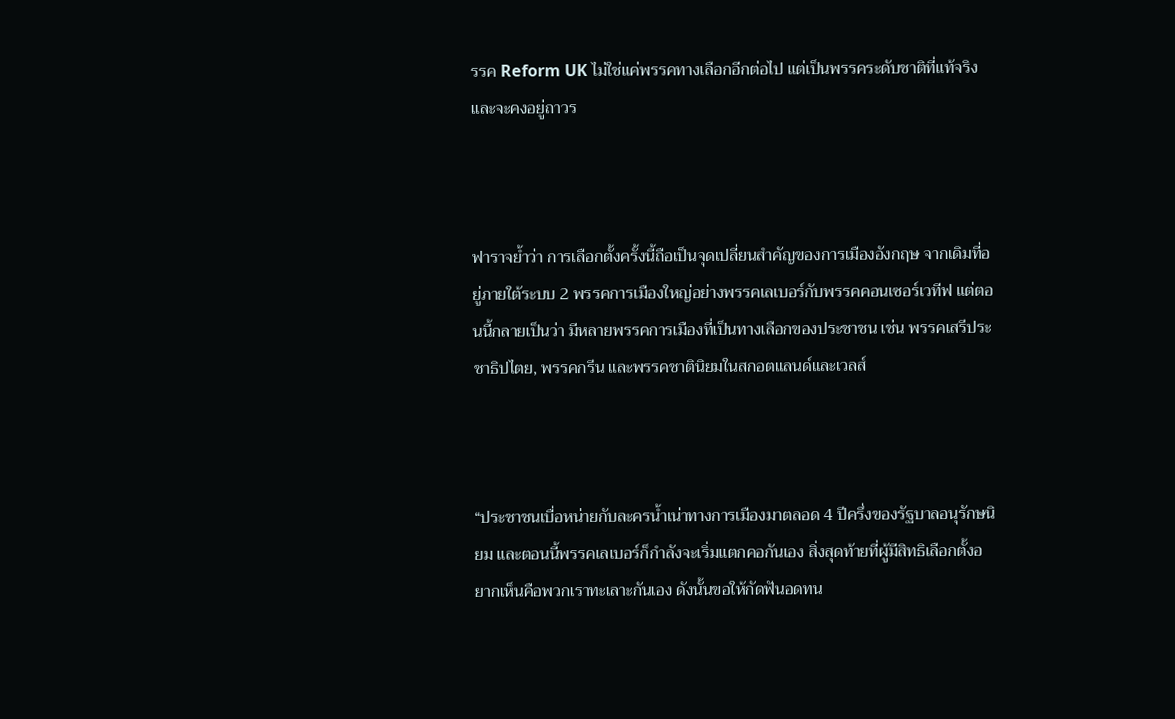รรค Reform UK ไม่ใช่แค่พรรคทางเลือกอีกต่อไป แต่เป็นพรรคระดับชาติที่แท้จริงและจะคงอยู่ถาวร



ฟาราจย้ำว่า การเลือกตั้งครั้งนี้ถือเป็นจุดเปลี่ยนสำคัญของการเมืองอังกฤษ จากเดิมที่อยู่ภายใต้ระบบ 2 พรรคการเมืองใหญ่อย่างพรรคเลเบอร์กับพรรคคอนเซอร์เวทีฟ แต่ตอนนี้กลายเป็นว่า มีหลายพรรคการเมืองที่เป็นทางเลือกของประชาชน เช่น พรรคเสรีประชาธิปไตย, พรรคกรีน และพรรคชาตินิยมในสกอตแลนด์และเวลส์



“ประชาชนเบื่อหน่ายกับละครน้ำเน่าทางการเมืองมาตลอด 4 ปีครึ่งของรัฐบาลอนุรักษนิยม และตอนนี้พรรคเลเบอร์ก็กำลังจะเริ่มแตกคอกันเอง สิ่งสุดท้ายที่ผู้มีสิทธิเลือกตั้งอยากเห็นคือพวกเราทะเลาะกันเอง ดังนั้นขอให้กัดฟันอดทน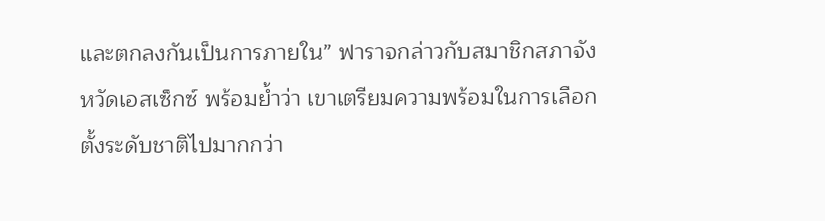และตกลงกันเป็นการภายใน” ฟาราจกล่าวกับสมาชิกสภาจังหวัดเอสเซ็กซ์ พร้อมย้ำว่า เขาเตรียมความพร้อมในการเลือกตั้งระดับชาติไปมากกว่า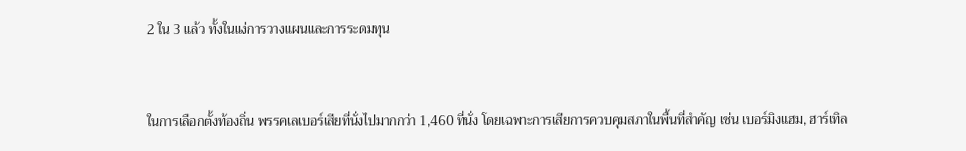2 ใน 3 แล้ว ทั้งในแง่การวางแผนและการระดมทุน



ในการเลือกตั้งท้องถิ่น พรรคเลเบอร์เสียที่นั่งไปมากกว่า 1,460 ที่นั่ง โดยเฉพาะการเสียการควบคุมสภาในพื้นที่สำคัญ เช่น เบอร์มิงแฮม, ฮาร์เทิล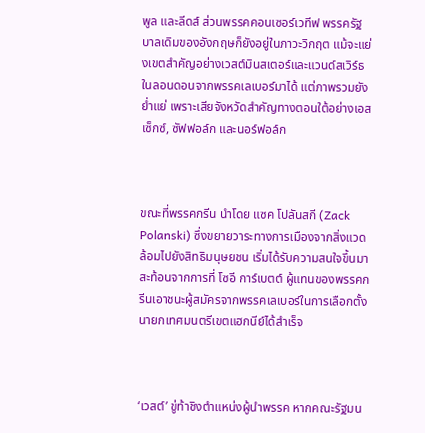พูล และลีดส์ ส่วนพรรคคอนเซอร์เวทีฟ พรรครัฐบาลเดิมของอังกฤษก็ยังอยู่ในภาวะวิกฤต แม้จะแย่งเขตสำคัญอย่างเวสต์มินสเตอร์และแวนด์สเวิร์ธในลอนดอนจากพรรคเลเบอร์มาได้ แต่ภาพรวมยังย่ำแย่ เพราะเสียจังหวัดสำคัญทางตอนใต้อย่างเอสเซ็กซ์, ซัฟฟอล์ก และนอร์ฟอล์ก



ขณะที่พรรคกรีน นำโดย แซค โปลันสกี (Zack Polanski) ซึ่งขยายวาระทางการเมืองจากสิ่งแวดล้อมไปยังสิทธิมนุษยชน เริ่มได้รับความสนใจขึ้นมา สะท้อนจากการที่ โซอี การ์เบตต์ ผู้แทนของพรรคกรีนเอาชนะผู้สมัครจากพรรคเลเบอร์ในการเลือกตั้งนายกเทศมนตรีเขตแฮกนีย์ได้สำเร็จ



‘เวสต์’ ขู่ท้าชิงตำแหน่งผู้นำพรรค หากคณะรัฐมน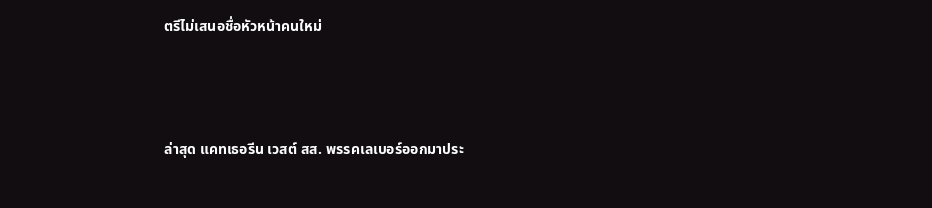ตรีไม่เสนอชื่อหัวหน้าคนใหม่



ล่าสุด แคทเธอรีน เวสต์ สส. พรรคเลเบอร์ออกมาประ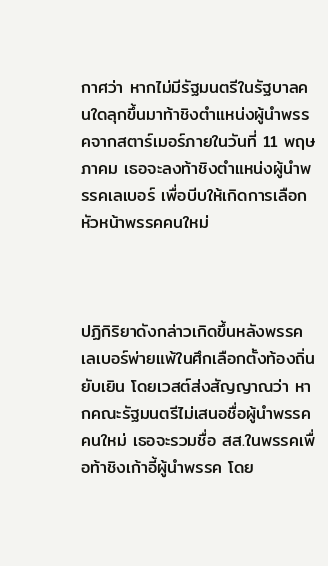กาศว่า หากไม่มีรัฐมนตรีในรัฐบาลคนใดลุกขึ้นมาท้าชิงตำแหน่งผู้นำพรรคจากสตาร์เมอร์ภายในวันที่ 11 พฤษภาคม เธอจะลงท้าชิงตำแหน่งผู้นำพรรคเลเบอร์ เพื่อบีบให้เกิดการเลือกหัวหน้าพรรคคนใหม่



ปฏิกิริยาดังกล่าวเกิดขึ้นหลังพรรคเลเบอร์พ่ายแพ้ในศึกเลือกตั้งท้องถิ่นยับเยิน โดยเวสต์ส่งสัญญาณว่า หากคณะรัฐมนตรีไม่เสนอชื่อผู้นำพรรคคนใหม่ เธอจะรวมชื่อ สส.ในพรรคเพื่อท้าชิงเก้าอี้ผู้นำพรรค โดย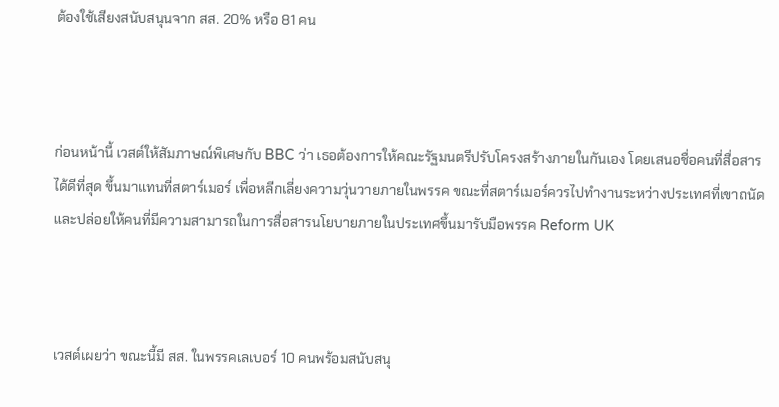ต้องใช้เสียงสนับสนุนจาก สส. 20% หรือ 81 คน



ก่อนหน้านี้ เวสต์ให้สัมภาษณ์พิเศษกับ BBC ว่า เธอต้องการให้คณะรัฐมนตรีปรับโครงสร้างภายในกันเอง โดยเสนอชื่อคนที่สื่อสารได้ดีที่สุด ขึ้นมาแทนที่สตาร์เมอร์ เพื่อหลีกเลี่ยงความวุ่นวายภายในพรรค ขณะที่สตาร์เมอร์ควรไปทำงานระหว่างประเทศที่เขาถนัด และปล่อยให้คนที่มีความสามารถในการสื่อสารนโยบายภายในประเทศขึ้นมารับมือพรรค Reform UK



เวสต์เผยว่า ขณะนี้มี สส. ในพรรคเลเบอร์ 10 คนพร้อมสนับสนุ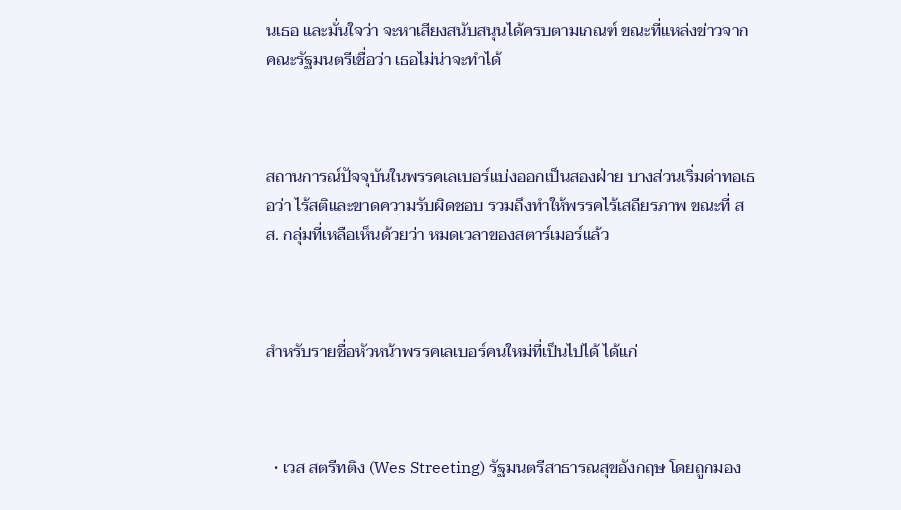นเธอ และมั่นใจว่า จะหาเสียงสนับสนุนได้ครบตามเกณฑ์ ขณะที่แหล่งข่าวจากคณะรัฐมนตรีเชื่อว่า เธอไม่น่าจะทำได้



สถานการณ์ปัจจุบันในพรรคเลเบอร์แบ่งออกเป็นสองฝ่าย บางส่วนเริ่มด่าทอเธอว่า ไร้สติและขาดความรับผิดชอบ รวมถึงทำให้พรรคไร้เสถียรภาพ ขณะที่ สส. กลุ่มที่เหลือเห็นด้วยว่า หมดเวลาของสตาร์เมอร์แล้ว



สำหรับรายชื่อหัวหน้าพรรคเลเบอร์คนใหม่ที่เป็นไปได้ ได้แก่



  • เวส สตรีทติง (Wes Streeting) รัฐมนตรีสาธารณสุขอังกฤษ โดยถูกมอง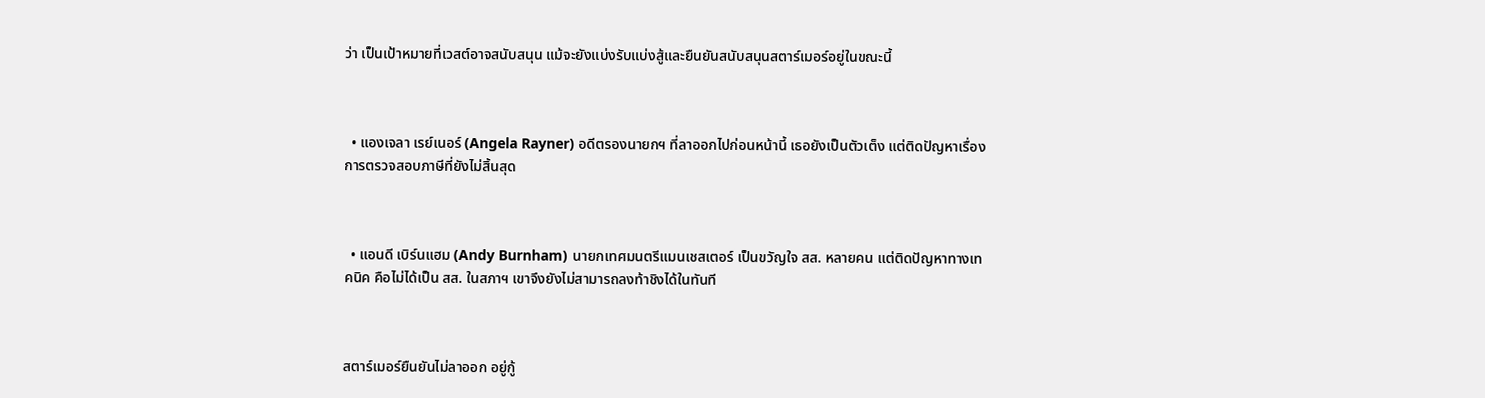ว่า เป็นเป้าหมายที่เวสต์อาจสนับสนุน แม้จะยังแบ่งรับแบ่งสู้และยืนยันสนับสนุนสตาร์เมอร์อยู่ในขณะนี้



  • แองเจลา เรย์เนอร์ (Angela Rayner) อดีตรองนายกฯ ที่ลาออกไปก่อนหน้านี้ เธอยังเป็นตัวเต็ง แต่ติดปัญหาเรื่องการตรวจสอบภาษีที่ยังไม่สิ้นสุด



  • แอนดี เบิร์นแฮม (Andy Burnham) นายกเทศมนตรีแมนเชสเตอร์ เป็นขวัญใจ สส. หลายคน แต่ติดปัญหาทางเทคนิค คือไม่ได้เป็น สส. ในสภาฯ เขาจึงยังไม่สามารถลงท้าชิงได้ในทันที



สตาร์เมอร์ยืนยันไม่ลาออก อยู่กู้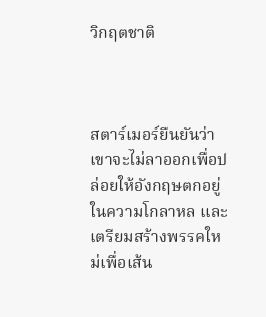วิกฤตชาติ



สตาร์เมอร์ยืนยันว่า เขาจะไม่ลาออกเพื่อปล่อยให้อังกฤษตกอยู่ในความโกลาหล และเตรียมสร้างพรรคใหม่เพื่อเส้น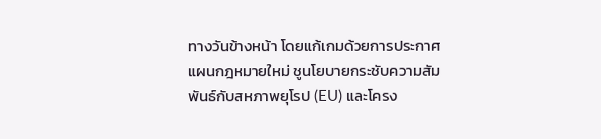ทางวันข้างหน้า โดยแก้เกมด้วยการประกาศแผนกฎหมายใหม่ ชูนโยบายกระชับความสัมพันธ์กับสหภาพยุโรป (EU) และโครง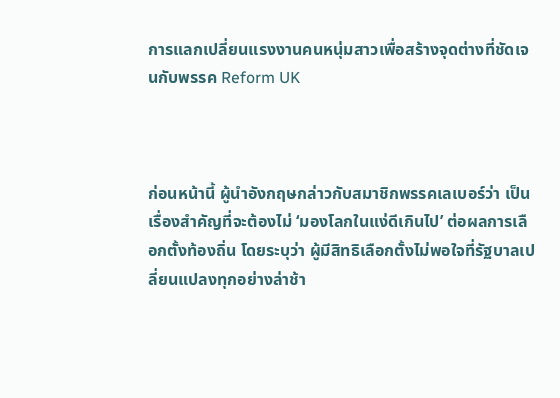การแลกเปลี่ยนแรงงานคนหนุ่มสาวเพื่อสร้างจุดต่างที่ชัดเจนกับพรรค Reform UK



ก่อนหน้านี้ ผู้นำอังกฤษกล่าวกับสมาชิกพรรคเลเบอร์ว่า เป็นเรื่องสำคัญที่จะต้องไม่ ‘มองโลกในแง่ดีเกินไป’ ต่อผลการเลือกตั้งท้องถิ่น โดยระบุว่า ผู้มีสิทธิเลือกตั้งไม่พอใจที่รัฐบาลเปลี่ยนแปลงทุกอย่างล่าช้า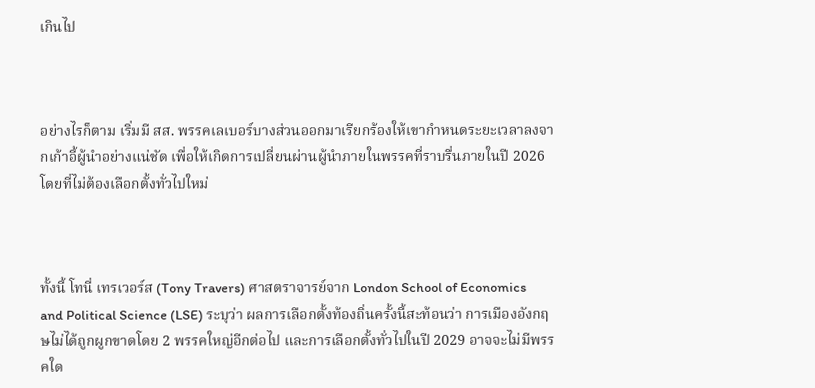เกินไป



อย่างไรก็ตาม เริ่มมี สส. พรรคเลเบอร์บางส่วนออกมาเรียกร้องให้เขากำหนดระยะเวลาลงจากเก้าอี้ผู้นำอย่างแน่ชัด เพื่อให้เกิดการเปลี่ยนผ่านผู้นำภายในพรรคที่ราบรื่นภายในปี 2026 โดยที่ไม่ต้องเลือกตั้งทั่วไปใหม่



ทั้งนี้ โทนี่ เทรเวอร์ส (Tony Travers) ศาสตราจารย์จาก London School of Economics and Political Science (LSE) ระบุว่า ผลการเลือกตั้งท้องถิ่นครั้งนี้สะท้อนว่า การเมืองอังกฤษไม่ได้ถูกผูกขาดโดย 2 พรรคใหญ่อีกต่อไป และการเลือกตั้งทั่วไปในปี 2029 อาจจะไม่มีพรรคใด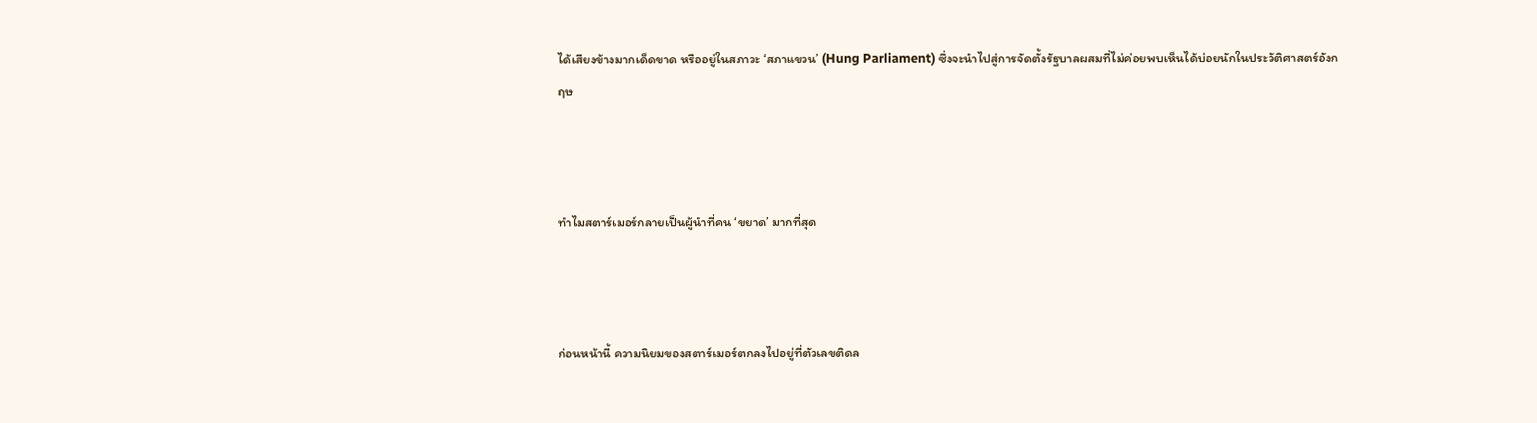ได้เสียงข้างมากเด็ดขาด หรืออยู่ในสภาวะ ‘สภาแขวน’ (Hung Parliament) ซึ่งจะนำไปสู่การจัดตั้งรัฐบาลผสมที่ไม่ค่อยพบเห็นได้บ่อยนักในประวัติศาสตร์อังกฤษ



ทำไมสตาร์เมอร์กลายเป็นผู้นำที่คน ‘ขยาด’ มากที่สุด



ก่อนหน้านี้ ความนิยมของสตาร์เมอร์ตกลงไปอยู่ที่ตัวเลขติดล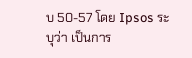บ 50-57 โดย Ipsos ระบุว่า เป็นการ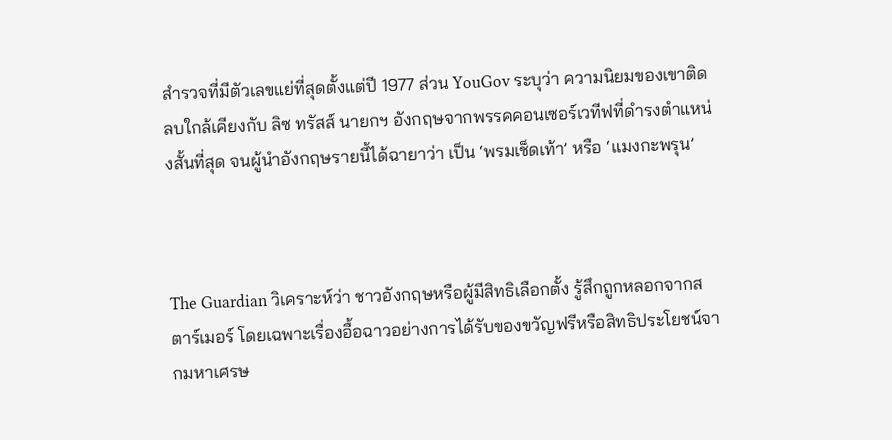สำรวจที่มีตัวเลขแย่ที่สุดตั้งแต่ปี 1977 ส่วน YouGov ระบุว่า ความนิยมของเขาติดลบใกล้เคียงกับ ลิซ ทรัสส์ นายกฯ อังกฤษจากพรรคคอนเซอร์เวทีฟที่ดำรงตำแหน่งสั้นที่สุด จนผู้นำอังกฤษรายนี้ได้ฉายาว่า เป็น ‘พรมเช็ดเท้า’ หรือ ‘แมงกะพรุน’



The Guardian วิเคราะห์ว่า ชาวอังกฤษหรือผู้มีสิทธิเลือกตั้ง รู้สึกถูกหลอกจากสตาร์เมอร์ โดยเฉพาะเรื่องอื้อฉาวอย่างการได้รับของขวัญฟรีหรือสิทธิประโยชน์จากมหาเศรษ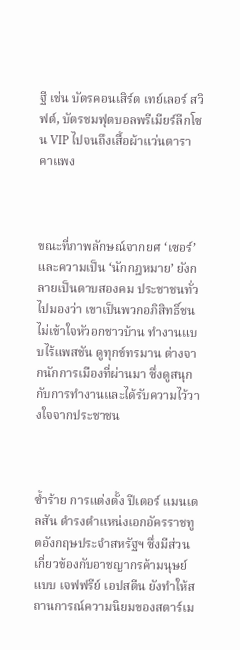ฐี เช่น บัตรคอนเสิร์ต เทย์เลอร์ สวิฟต์, บัตรชมฟุตบอลพรีเมียร์ลีกโซน VIP ไปจนถึงเสื้อผ้าแว่นตาราคาแพง



ขณะที่ภาพลักษณ์จากยศ ‘เซอร์’ และความเป็น ‘นักกฎหมาย’ ยังกลายเป็นดาบสองคม ประชาชนทั่วไปมองว่า เขาเป็นพวกอภิสิทธิ์ชน ไม่เข้าใจหัวอกชาวบ้าน ทำงานแบบไร้แพสชัน ดูทุกข์ทรมาน ต่างจากนักการเมืองที่ผ่านมา ซึ่งดูสนุกกับการทำงานและได้รับความไว้วางใจจากประชาชน



ซ้ำร้าย การแต่งตั้ง ปีเตอร์ แมนเดลสัน ดำรงตำแหน่งเอกอัครราชทูตอังกฤษประจำสหรัฐฯ ซึ่งมีส่วนเกี่ยวข้องกับอาชญากรค้ามนุษย์แบบ เจฟฟรีย์ เอปสตีน ยังทำให้สถานการณ์ความนิยมของสตาร์เม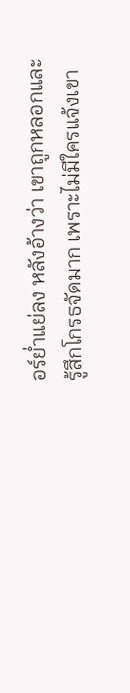อร์ย่ำแย่ลง หลังอ้างว่า เขาถูกหลอกและรู้สึกโกรธจัดมาก เพราะไม่มีใครแจ้งเขา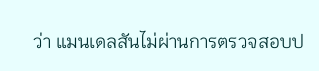ว่า แมนเดลสันไม่ผ่านการตรวจสอบป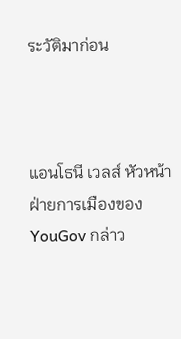ระวัติมาก่อน



แอนโธนี เวลส์ หัวหน้าฝ่ายการเมืองของ YouGov กล่าว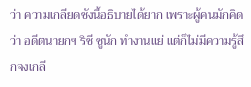ว่า ความเกลียดชังนี้อธิบายได้ยาก เพราะผู้คนมักคิดว่า อดีตนายกฯ ริชี ซูนัก ทำงานแย่ แต่ก็ไม่มีความรู้สึกจงเกลี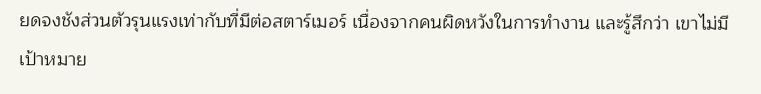ยดจงชังส่วนตัวรุนแรงเท่ากับที่มีต่อสตาร์เมอร์ เนื่องจากคนผิดหวังในการทำงาน และรู้สึกว่า เขาไม่มีเป้าหมาย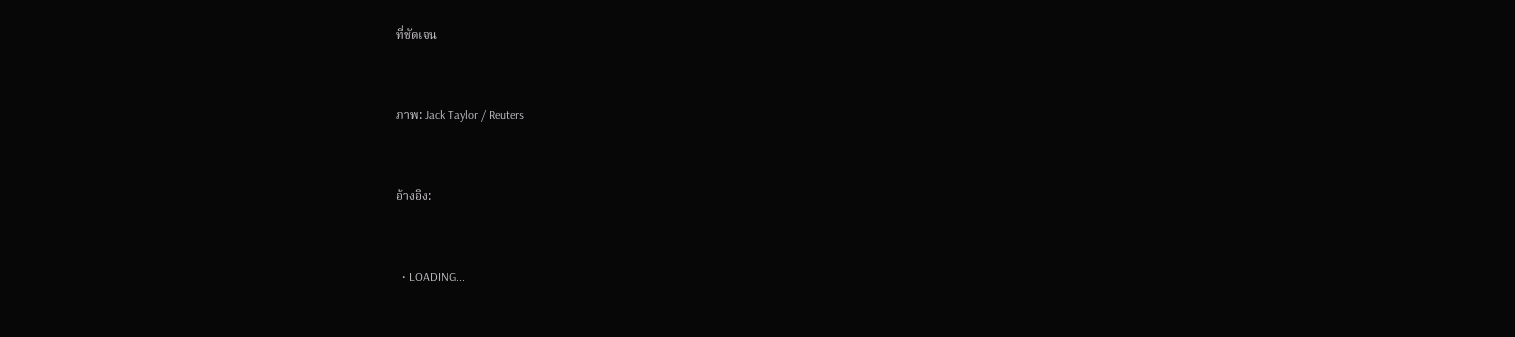ที่ชัดเจน



ภาพ: Jack Taylor / Reuters



อ้างอิง:



  • LOADING...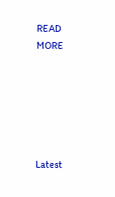READ MORE






Latest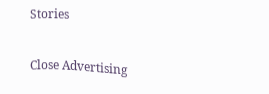Stories

Close Advertising